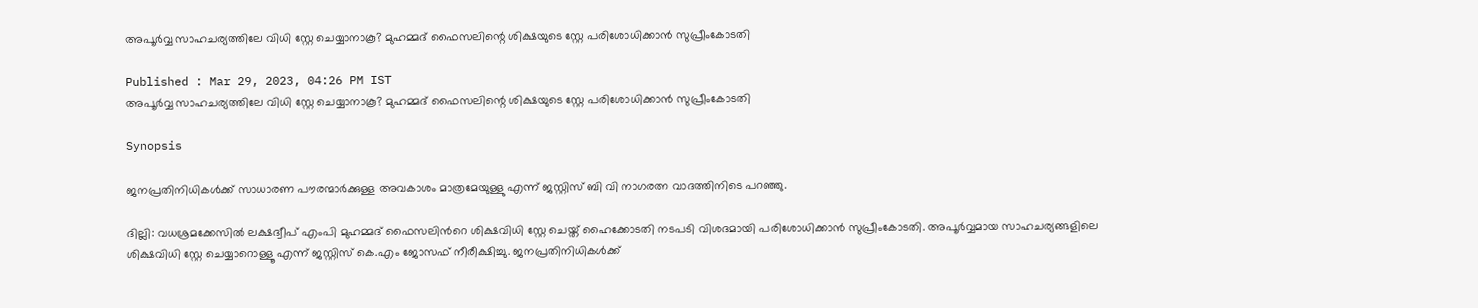അപൂർവ്വ സാഹചര്യത്തിലേ വിധി സ്റ്റേ ചെയ്യാനാകൂ? മുഹമ്മദ് ഫൈസലിന്റെ ശിക്ഷയുടെ സ്റ്റേ പരിശോധിക്കാൻ സുപ്രീംകോടതി

Published : Mar 29, 2023, 04:26 PM IST
അപൂർവ്വ സാഹചര്യത്തിലേ വിധി സ്റ്റേ ചെയ്യാനാകൂ? മുഹമ്മദ് ഫൈസലിന്റെ ശിക്ഷയുടെ സ്റ്റേ പരിശോധിക്കാൻ സുപ്രീംകോടതി

Synopsis

ജനപ്രതിനിധികൾക്ക് സാധാരണ പൗരന്മാർക്കുള്ള അവകാശം മാത്രമേയുള്ളു എന്ന് ജസ്റ്റിസ് ബി വി നാഗരത്ന വാദത്തിനിടെ പറഞ്ഞു.

ദില്ലി: വധശ്രമക്കേസിൽ ലക്ഷദ്വീപ് എംപി മുഹമ്മദ് ഫൈസലിന്‍റെ ശിക്ഷവിധി സ്റ്റേ ചെയ്ത് ഹൈക്കോടതി നടപടി വിശദമായി പരിശോധിക്കാൻ സുപ്രീംകോടതി. അപൂർവ്വമായ സാഹചര്യങ്ങളിലെ ശിക്ഷവിധി സ്റ്റേ ചെയ്യാറൊള്ളൂ എന്ന് ജസ്റ്റിസ് കെ.എം ജോസഫ് നീരീക്ഷിച്ചു. ജനപ്രതിനിധികൾക്ക്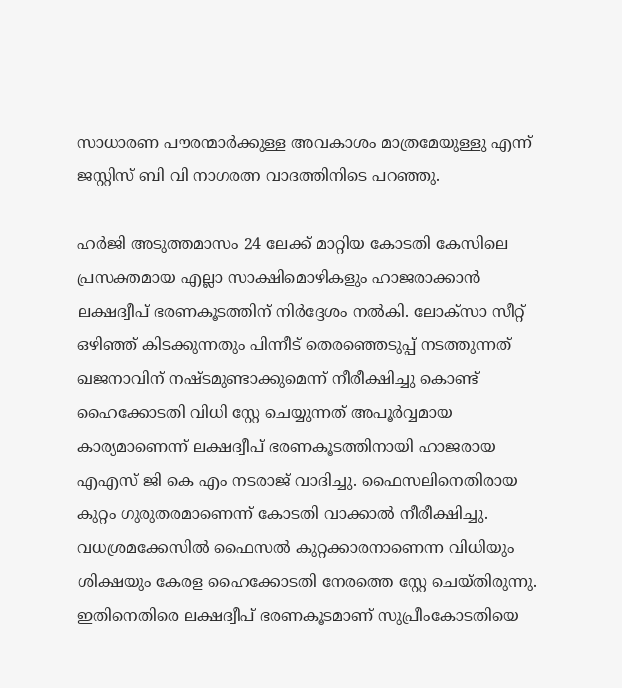സാധാരണ പൗരന്മാർക്കുള്ള അവകാശം മാത്രമേയുള്ളു എന്ന് ജസ്റ്റിസ് ബി വി നാഗരത്ന വാദത്തിനിടെ പറഞ്ഞു.

ഹർജി അടുത്തമാസം 24 ലേക്ക് മാറ്റിയ കോടതി കേസിലെ പ്രസക്തമായ എല്ലാ സാക്ഷിമൊഴികളും ഹാജരാക്കാൻ ലക്ഷദ്വീപ് ഭരണകൂടത്തിന് നിർദ്ദേശം നൽകി. ലോക്സാ സീറ്റ് ഒഴിഞ്ഞ് കിടക്കുന്നതും പിന്നീട് തെരഞ്ഞെടുപ്പ് നടത്തുന്നത് ഖജനാവിന് നഷ്ടമുണ്ടാക്കുമെന്ന് നീരീക്ഷിച്ചു കൊണ്ട് ഹൈക്കോടതി വിധി സ്റ്റേ ചെയ്യുന്നത് അപൂർവ്വമായ കാര്യമാണെന്ന് ലക്ഷദ്വീപ് ഭരണകൂടത്തിനായി ഹാജരായ എഎസ് ജി കെ എം നടരാജ് വാദിച്ചു. ഫൈസലിനെതിരായ കുറ്റം ഗുരുതരമാണെന്ന് കോടതി വാക്കാൽ നീരീക്ഷിച്ചു. വധശ്രമക്കേസിൽ ഫൈസൽ കുറ്റക്കാരനാണെന്ന വിധിയും ശിക്ഷയും കേരള ഹൈക്കോടതി നേരത്തെ സ്റ്റേ ചെയ്തിരുന്നു. ഇതിനെതിരെ ലക്ഷദ്വീപ് ഭരണകൂടമാണ് സുപ്രീംകോടതിയെ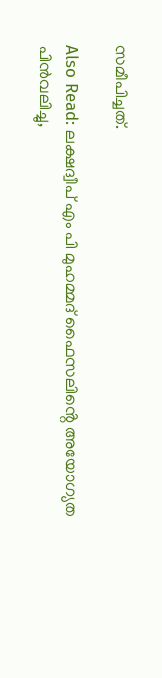സമീപിച്ചത്.

Also Read: ലക്ഷദ്വീപ് എം പി മുഹമ്മദ് ഫൈസലിൻ്റെ അയോഗ്യത പിൻവലിച്ചു,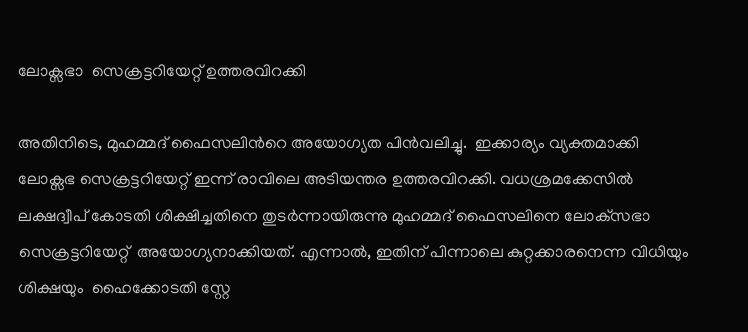ലോക്സഭാ  സെക്രട്ടറിയേറ്റ് ഉത്തരവിറക്കി

അതിനിടെ, മുഹമ്മദ് ഫൈസലിന്‍റെ അയോഗ്യത പിൻവലിച്ചു.  ഇക്കാര്യം വ്യക്തമാക്കി ലോക്സഭ സെക്രട്ടറിയേറ്റ് ഇന്ന് രാവിലെ അടിയന്തര ഉത്തരവിറക്കി. വധശ്രമക്കേസില്‍ ലക്ഷദ്വീപ് കോടതി ശിക്ഷിച്ചതിനെ തുടര്‍ന്നായിരുന്നു മുഹമ്മദ് ഫൈസലിനെ ലോക്‌സഭാ സെക്രട്ടറിയേറ്റ്  അയോഗ്യനാക്കിയത്. എന്നാല്‍, ഇതിന് പിന്നാലെ കുറ്റക്കാരനെന്ന വിധിയും ശിക്ഷയും  ഹൈക്കോടതി സ്റ്റേ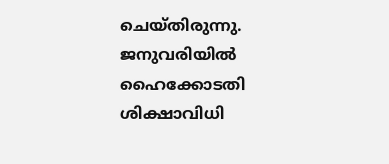ചെയ്തിരുന്നു. ജനുവരിയില്‍ ഹൈക്കോടതി ശിക്ഷാവിധി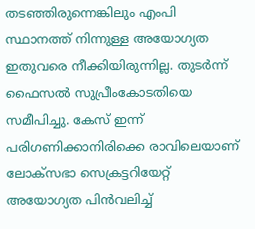തടഞ്ഞിരുന്നെങ്കിലും എംപി സ്ഥാനത്ത് നിന്നുള്ള അയോഗ്യത ഇതുവരെ നീക്കിയിരുന്നില്ല. തുടര്‍ന്ന് ഫൈസല്‍ സുപ്രീംകോടതിയെ സമീപിച്ചു. കേസ് ഇന്ന് പരിഗണിക്കാനിരിക്കെ രാവിലെയാണ് ലോക്‌സഭാ സെക്രട്ടറിയേറ്റ് അയോഗ്യത പിന്‍വലിച്ച്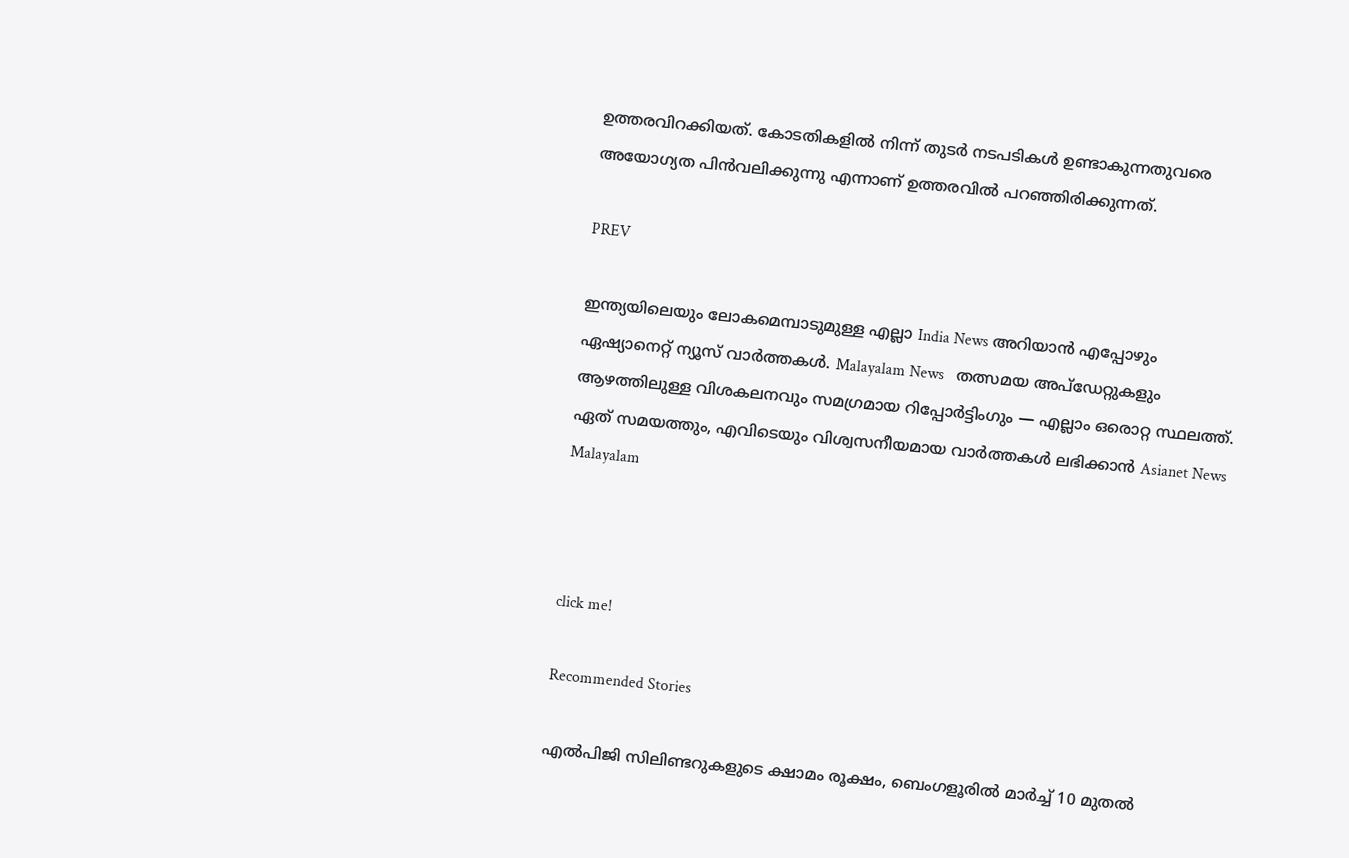ഉത്തരവിറക്കിയത്. കോടതികളില്‍ നിന്ന് തുടര്‍ നടപടികള്‍ ഉണ്ടാകുന്നതുവരെ അയോഗ്യത പിന്‍വലിക്കുന്നു എന്നാണ് ഉത്തരവില്‍ പറഞ്ഞിരിക്കുന്നത്.

PREV

ഇന്ത്യയിലെയും ലോകമെമ്പാടുമുള്ള എല്ലാ India News അറിയാൻ എപ്പോഴും ഏഷ്യാനെറ്റ് ന്യൂസ് വാർത്തകൾ. Malayalam News   തത്സമയ അപ്‌ഡേറ്റുകളും ആഴത്തിലുള്ള വിശകലനവും സമഗ്രമായ റിപ്പോർട്ടിംഗും — എല്ലാം ഒരൊറ്റ സ്ഥലത്ത്. ഏത് സമയത്തും, എവിടെയും വിശ്വസനീയമായ വാർത്തകൾ ലഭിക്കാൻ Asianet News Malayalam



click me!

Recommended Stories

എൽപിജി സിലിണ്ടറുകളുടെ ക്ഷാമം രൂക്ഷം, ബെംഗളൂരിൽ മാർച്ച് 10 മുതൽ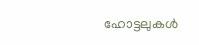ഹോട്ടലുകൾ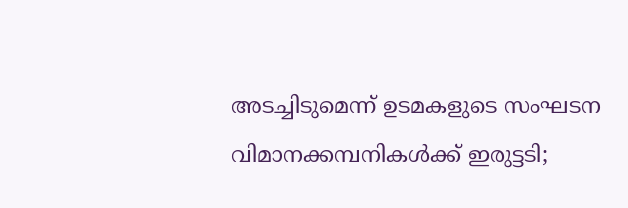അടച്ചിടുമെന്ന് ഉടമകളുടെ സംഘടന
വിമാനക്കമ്പനികള്‍ക്ക് ഇരുട്ടടി;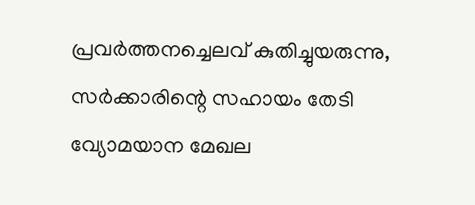പ്രവര്‍ത്തനച്ചെലവ് കുതിച്ചുയരുന്നു, സര്‍ക്കാരിന്റെ സഹായം തേടി വ്യോമയാന മേഖല